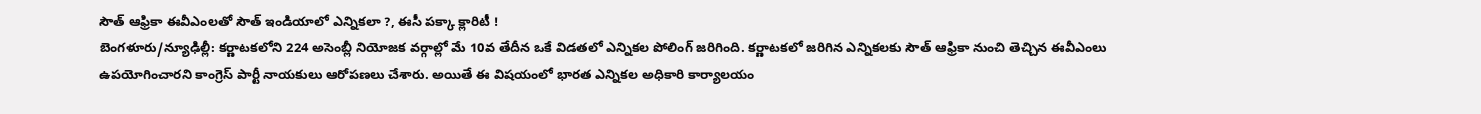సౌత్ ఆఫ్రికా ఈవీఎంలతో సౌత్ ఇండియాలో ఎన్నికలా ?, ఈసీ పక్కా క్లారిటీ !
బెంగళూరు/న్యూఢిల్లీ: కర్ణాటకలోని 224 అసెంబ్లీ నియోజక వర్గాల్లో మే 10వ తేదీన ఒకే విడతలో ఎన్నికల పోలింగ్ జరిగింది. కర్ణాటకలో జరిగిన ఎన్నికలకు సౌత్ ఆఫ్రికా నుంచి తెచ్చిన ఈవీఎంలు ఉపయోగించారని కాంగ్రెస్ పార్టీ నాయకులు ఆరోపణలు చేశారు. అయితే ఈ విషయంలో భారత ఎన్నికల అధికారి కార్యాలయం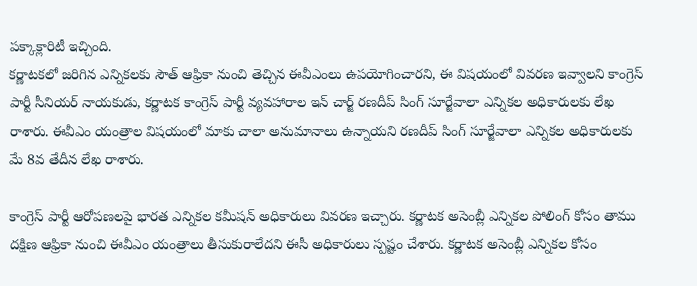పక్కాక్లారిటీ ఇచ్చింది.
కర్ణాటకలో జరిగిన ఎన్నికలకు సౌత్ ఆఫ్రికా నుంచి తెచ్చిన ఈవీఎంలు ఉపయోగించారని, ఈ విషయంలో వివరణ ఇవ్వాలని కాంగ్రెస్ పార్టీ సీనియర్ నాయకుడు, కర్ణాటక కాంగ్రెస్ పార్టీ వ్యవహారాల ఇన్ చార్జ్ రణదీప్ సింగ్ సూర్జేవాలా ఎన్నికల అధికారులకు లేఖ రాశారు. ఈవీఎం యంత్రాల విషయంలో మాకు చాలా అనుమానాలు ఉన్నాయని రణదీప్ సింగ్ సూర్జేవాలా ఎన్నికల అధికారులకు మే 8వ తేదీన లేఖ రాశారు.

కాంగ్రెస్ పార్టీ ఆరోపణలపై భారత ఎన్నికల కమీషన్ అధికారులు వివరణ ఇచ్చారు. కర్ణాటక అసెంబ్లీ ఎన్నికల పోలింగ్ కోసం తాము దక్షిణ ఆఫ్రికా నుంచి ఈవీఎం యంత్రాలు తీసుకురాలేదని ఈసీ అధికారులు స్పష్టం చేశారు. కర్ణాటక అసెంబ్లీ ఎన్నికల కోసం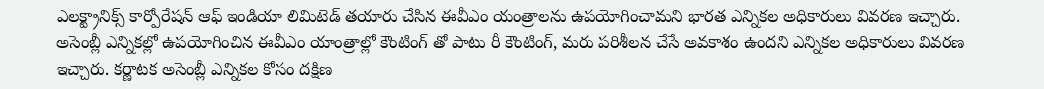ఎలక్ట్రానిక్స్ కార్పోరేషన్ ఆఫ్ ఇండియా లిమిటెడ్ తయారు చేసిన ఈవీఎం యంత్రాలను ఉపయోగించామని భారత ఎన్నికల అధికారులు వివరణ ఇచ్చారు.
అసెంబ్లీ ఎన్నికల్లో ఉపయోగించిన ఈవీఎం యాంత్రాల్లో కౌంటింగ్ తో పాటు రీ కౌంటింగ్, మరు పరిశీలన చేసే అవకాశం ఉందని ఎన్నికల అధికారులు వివరణ ఇచ్చారు. కర్ణాటక అసెంబ్లీ ఎన్నికల కోసం దక్షిణ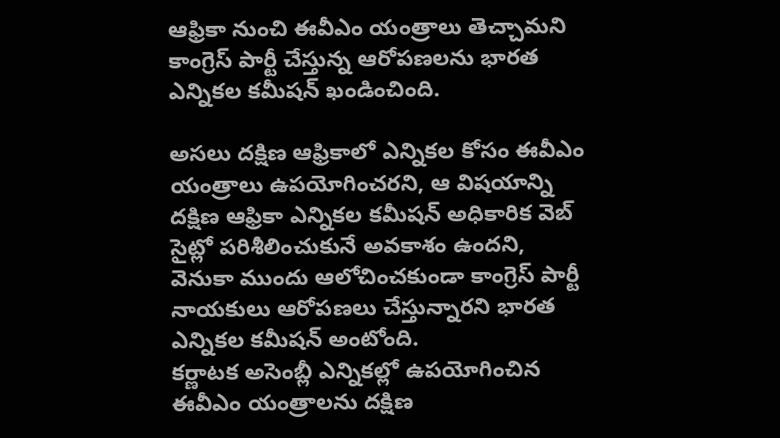ఆఫ్రికా నుంచి ఈవీఎం యంత్రాలు తెచ్చామని కాంగ్రెస్ పార్టీ చేస్తున్న ఆరోపణలను భారత ఎన్నికల కమీషన్ ఖండించింది.

అసలు దక్షిణ ఆఫ్రికాలో ఎన్నికల కోసం ఈవీఎం యంత్రాలు ఉపయోగించరని, ఆ విషయాన్ని దక్షిణ ఆఫ్రికా ఎన్నికల కమీషన్ అధికారిక వెబ్ సైట్లో పరిశీలించుకునే అవకాశం ఉందని, వెనుకా ముందు ఆలోచించకుండా కాంగ్రెస్ పార్టీ నాయకులు ఆరోపణలు చేస్తున్నారని భారత ఎన్నికల కమీషన్ అంటోంది.
కర్ణాటక అసెంబ్లీ ఎన్నికల్లో ఉపయోగించిన ఈవీఎం యంత్రాలను దక్షిణ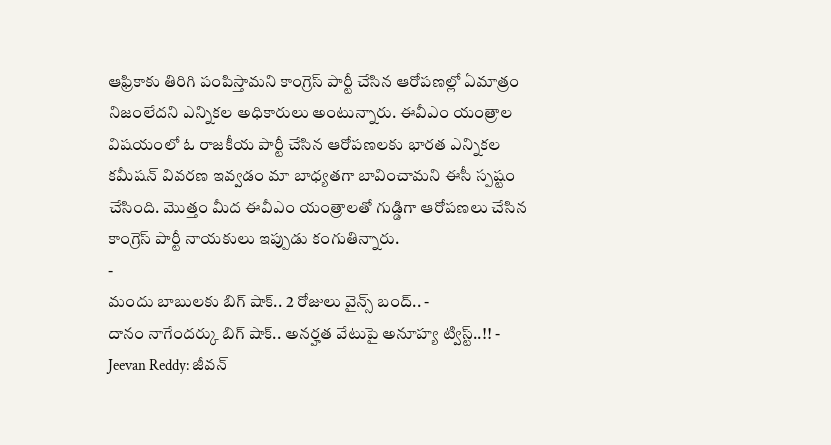ఆఫ్రికాకు తిరిగి పంపిస్తామని కాంగ్రెస్ పార్టీ చేసిన ఆరోపణల్లో ఏమాత్రం నిజంలేదని ఎన్నికల అధికారులు అంటున్నారు. ఈవీఎం యంత్రాల విషయంలో ఓ రాజకీయ పార్టీ చేసిన ఆరోపణలకు భారత ఎన్నికల కమీషన్ వివరణ ఇవ్వడం మా బాధ్యతగా బావించామని ఈసీ స్పష్టం చేసింది. మొత్తం మీద ఈవీఎం యంత్రాలతో గుడ్డిగా ఆరోపణలు చేసిన కాంగ్రెస్ పార్టీ నాయకులు ఇప్పుడు కంగుతిన్నారు.
-
మందు బాబులకు బిగ్ షాక్.. 2 రోజులు వైన్స్ బంద్.. -
దానం నాగేందర్కు బిగ్ షాక్.. అనర్హత వేటుపై అనూహ్య ట్విస్ట్..!! -
Jeevan Reddy: జీవన్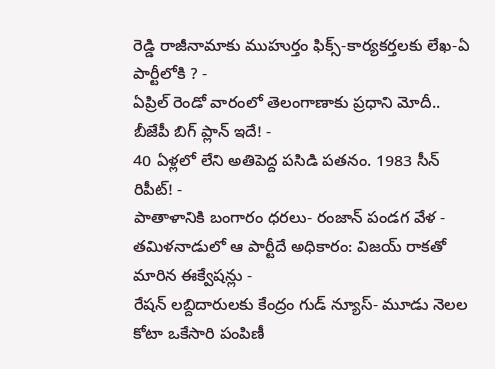రెడ్డి రాజీనామాకు ముహుర్తం ఫిక్స్-కార్యకర్తలకు లేఖ-ఏ పార్టీలోకి ? -
ఏప్రిల్ రెండో వారంలో తెలంగాణాకు ప్రధాని మోదీ.. బీజేపీ బిగ్ ప్లాన్ ఇదే! -
40 ఏళ్లలో లేని అతిపెద్ద పసిడి పతనం. 1983 సీన్ రిపీట్! -
పాతాళానికి బంగారం ధరలు- రంజాన్ పండగ వేళ -
తమిళనాడులో ఆ పార్టీదే అధికారం: విజయ్ రాకతో మారిన ఈక్వేషన్లు -
రేషన్ లబ్దిదారులకు కేంద్రం గుడ్ న్యూస్- మూడు నెలల కోటా ఒకేసారి పంపిణీ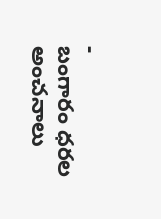-
బంగారం ధరల అంచనాలు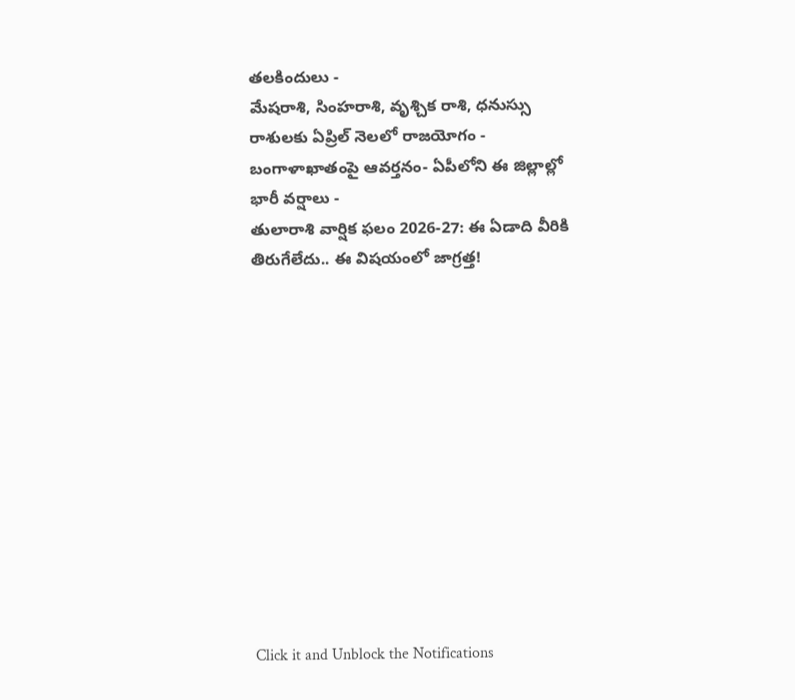తలకిందులు -
మేషరాశి, సింహరాశి, వృశ్చిక రాశి, ధనుస్సు రాశులకు ఏప్రిల్ నెలలో రాజయోగం -
బంగాళాఖాతంపై ఆవర్తనం- ఏపీలోని ఈ జిల్లాల్లో భారీ వర్షాలు -
తులారాశి వార్షిక ఫలం 2026-27: ఈ ఏడాది వీరికి తిరుగేలేదు.. ఈ విషయంలో జాగ్రత్త!












Click it and Unblock the Notifications